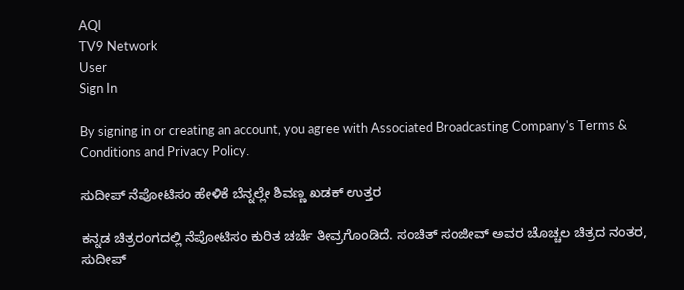AQI
TV9 Network
User
Sign In

By signing in or creating an account, you agree with Associated Broadcasting Company's Terms & Conditions and Privacy Policy.

ಸುದೀಪ್ ನೆಪೋಟಿಸಂ ಹೇಳಿಕೆ ಬೆನ್ನಲ್ಲೇ ಶಿವಣ್ಣ ಖಡಕ್ ಉತ್ತರ

ಕನ್ನಡ ಚಿತ್ರರಂಗದಲ್ಲಿ ನೆಪೋಟಿಸಂ ಕುರಿತ ಚರ್ಚೆ ತೀವ್ರಗೊಂಡಿದೆ. ಸಂಚಿತ್ ಸಂಜೀವ್ ಅವರ ಚೊಚ್ಚಲ ಚಿತ್ರದ ನಂತರ, ಸುದೀಪ್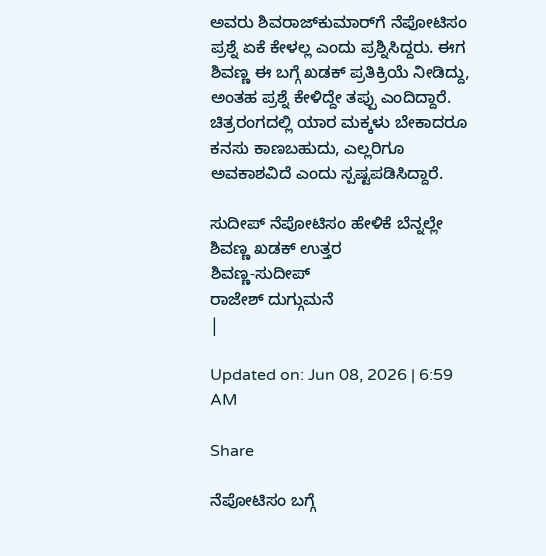ಅವರು ಶಿವರಾಜ್‌ಕುಮಾರ್‌ಗೆ ನೆಪೋಟಿಸಂ ಪ್ರಶ್ನೆ ಏಕೆ ಕೇಳಲ್ಲ ಎಂದು ಪ್ರಶ್ನಿಸಿದ್ದರು. ಈಗ ಶಿವಣ್ಣ ಈ ಬಗ್ಗೆ ಖಡಕ್ ಪ್ರತಿಕ್ರಿಯೆ ನೀಡಿದ್ದು, ಅಂತಹ ಪ್ರಶ್ನೆ ಕೇಳಿದ್ದೇ ತಪ್ಪು ಎಂದಿದ್ದಾರೆ. ಚಿತ್ರರಂಗದಲ್ಲಿ ಯಾರ ಮಕ್ಕಳು ಬೇಕಾದರೂ ಕನಸು ಕಾಣಬಹುದು, ಎಲ್ಲರಿಗೂ ಅವಕಾಶವಿದೆ ಎಂದು ಸ್ಪಷ್ಟಪಡಿಸಿದ್ದಾರೆ.

ಸುದೀಪ್ ನೆಪೋಟಿಸಂ ಹೇಳಿಕೆ ಬೆನ್ನಲ್ಲೇ ಶಿವಣ್ಣ ಖಡಕ್ ಉತ್ತರ
ಶಿವಣ್ಣ-ಸುದೀಪ್
ರಾಜೇಶ್ ದುಗ್ಗುಮನೆ
|

Updated on: Jun 08, 2026 | 6:59 AM

Share

ನೆಪೋಟಿಸಂ ಬಗ್ಗೆ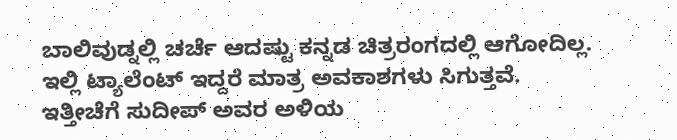ಬಾಲಿವುಡ್ನಲ್ಲಿ ಚರ್ಚೆ ಆದಷ್ಟು ಕನ್ನಡ ಚಿತ್ರರಂಗದಲ್ಲಿ ಆಗೋದಿಲ್ಲ. ಇಲ್ಲಿ ಟ್ಯಾಲೆಂಟ್ ಇದ್ದರೆ ಮಾತ್ರ ಅವಕಾಶಗಳು ಸಿಗುತ್ತವೆ. ಇತ್ತೀಚೆಗೆ ಸುದೀಪ್ ಅವರ ಅಳಿಯ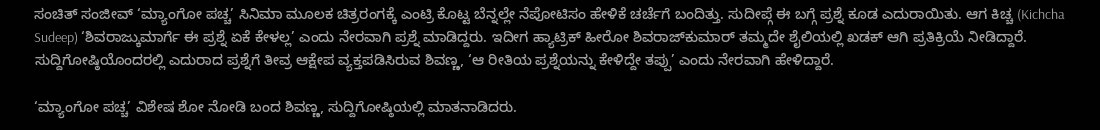ಸಂಚಿತ್ ಸಂಜೀವ್ ‘ಮ್ಯಾಂಗೋ ಪಚ್ಚ’ ಸಿನಿಮಾ ಮೂಲಕ ಚಿತ್ರರಂಗಕ್ಕೆ ಎಂಟ್ರಿ ಕೊಟ್ಟ ಬೆನ್ನಲ್ಲೇ ನೆಪೋಟಿಸಂ ಹೇಳಿಕೆ ಚರ್ಚೆಗೆ ಬಂದಿತ್ತು. ಸುದೀಪ್ಗೆ ಈ ಬಗ್ಗೆ ಪ್ರಶ್ನೆ ಕೂಡ ಎದುರಾಯಿತು. ಆಗ ಕಿಚ್ಚ (Kichcha Sudeep) ‘ಶಿವರಾಜ್ಕುಮಾರ್ಗೆ ಈ ಪ್ರಶ್ನೆ ಏಕೆ ಕೇಳಲ್ಲ’ ಎಂದು ನೇರವಾಗಿ ಪ್ರಶ್ನೆ ಮಾಡಿದ್ದರು. ಇದೀಗ ಹ್ಯಾಟ್ರಿಕ್ ಹೀರೋ ಶಿವರಾಜ್‌ಕುಮಾರ್ ತಮ್ಮದೇ ಶೈಲಿಯಲ್ಲಿ ಖಡಕ್ ಆಗಿ ಪ್ರತಿಕ್ರಿಯೆ ನೀಡಿದ್ದಾರೆ. ಸುದ್ದಿಗೋಷ್ಠಿಯೊಂದರಲ್ಲಿ ಎದುರಾದ ಪ್ರಶ್ನೆಗೆ ತೀವ್ರ ಆಕ್ಷೇಪ ವ್ಯಕ್ತಪಡಿಸಿರುವ ಶಿವಣ್ಣ, ‘ಆ ರೀತಿಯ ಪ್ರಶ್ನೆಯನ್ನು ಕೇಳಿದ್ದೇ ತಪ್ಪು’ ಎಂದು ನೇರವಾಗಿ ಹೇಳಿದ್ದಾರೆ.

‘ಮ್ಯಾಂಗೋ ಪಚ್ಚ’ ವಿಶೇಷ ಶೋ ನೋಡಿ ಬಂದ ಶಿವಣ್ಣ, ಸುದ್ದಿಗೋಷ್ಠಿಯಲ್ಲಿ ಮಾತನಾಡಿದರು.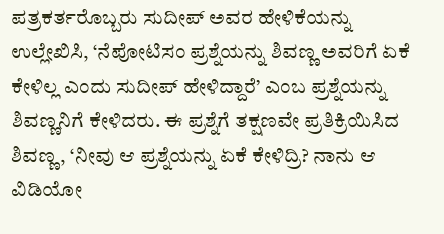ಪತ್ರಕರ್ತರೊಬ್ಬರು ಸುದೀಪ್ ಅವರ ಹೇಳಿಕೆಯನ್ನು ಉಲ್ಲೇಖಿಸಿ, ‘ನೆಪೋಟಿಸಂ ಪ್ರಶ್ನೆಯನ್ನು ಶಿವಣ್ಣ ಅವರಿಗೆ ಏಕೆ ಕೇಳಿಲ್ಲ ಎಂದು ಸುದೀಪ್ ಹೇಳಿದ್ದಾರೆ’ ಎಂಬ ಪ್ರಶ್ನೆಯನ್ನು ಶಿವಣ್ಣನಿಗೆ ಕೇಳಿದರು. ಈ ಪ್ರಶ್ನೆಗೆ ತಕ್ಷಣವೇ ಪ್ರತಿಕ್ರಿಯಿಸಿದ ಶಿವಣ್ಣ, ‘ನೀವು ಆ ಪ್ರಶ್ನೆಯನ್ನು ಏಕೆ ಕೇಳಿದ್ರಿ? ನಾನು ಆ ವಿಡಿಯೋ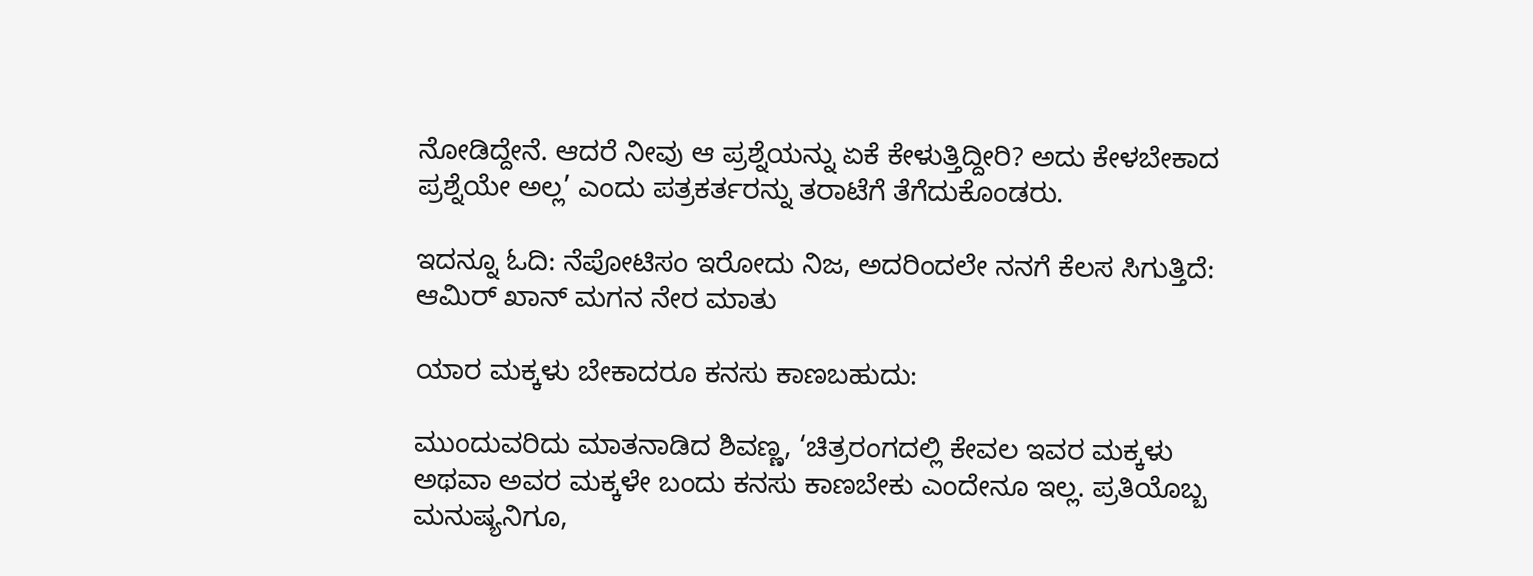ನೋಡಿದ್ದೇನೆ. ಆದರೆ ನೀವು ಆ ಪ್ರಶ್ನೆಯನ್ನು ಏಕೆ ಕೇಳುತ್ತಿದ್ದೀರಿ? ಅದು ಕೇಳಬೇಕಾದ ಪ್ರಶ್ನೆಯೇ ಅಲ್ಲ’ ಎಂದು ಪತ್ರಕರ್ತರನ್ನು ತರಾಟೆಗೆ ತೆಗೆದುಕೊಂಡರು.

ಇದನ್ನೂ ಓದಿ: ನೆಪೋಟಿಸಂ ಇರೋದು ನಿಜ, ಅದರಿಂದಲೇ ನನಗೆ ಕೆಲಸ ಸಿಗುತ್ತಿದೆ: ಆಮಿರ್ ಖಾನ್ ಮಗನ ನೇರ ಮಾತು

ಯಾರ ಮಕ್ಕಳು ಬೇಕಾದರೂ ಕನಸು ಕಾಣಬಹುದು:

ಮುಂದುವರಿದು ಮಾತನಾಡಿದ ಶಿವಣ್ಣ, ‘ಚಿತ್ರರಂಗದಲ್ಲಿ ಕೇವಲ ಇವರ ಮಕ್ಕಳು ಅಥವಾ ಅವರ ಮಕ್ಕಳೇ ಬಂದು ಕನಸು ಕಾಣಬೇಕು ಎಂದೇನೂ ಇಲ್ಲ. ಪ್ರತಿಯೊಬ್ಬ ಮನುಷ್ಯನಿಗೂ,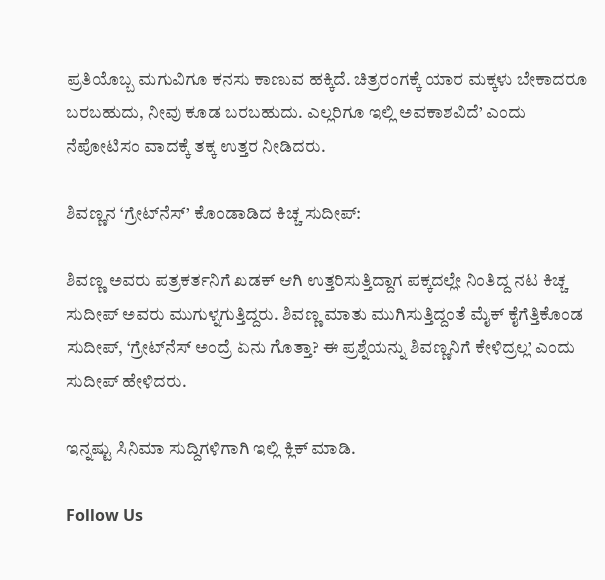ಪ್ರತಿಯೊಬ್ಬ ಮಗುವಿಗೂ ಕನಸು ಕಾಣುವ ಹಕ್ಕಿದೆ. ಚಿತ್ರರಂಗಕ್ಕೆ ಯಾರ ಮಕ್ಕಳು ಬೇಕಾದರೂ ಬರಬಹುದು, ನೀವು ಕೂಡ ಬರಬಹುದು. ಎಲ್ಲರಿಗೂ ಇಲ್ಲಿ ಅವಕಾಶವಿದೆ’ ಎಂದು ನೆಪೋಟಿಸಂ ವಾದಕ್ಕೆ ತಕ್ಕ ಉತ್ತರ ನೀಡಿದರು.

ಶಿವಣ್ಣನ ‘ಗ್ರೇಟ್‌ನೆಸ್’ ಕೊಂಡಾಡಿದ ಕಿಚ್ಚ ಸುದೀಪ್:

ಶಿವಣ್ಣ ಅವರು ಪತ್ರಕರ್ತನಿಗೆ ಖಡಕ್ ಆಗಿ ಉತ್ತರಿಸುತ್ತಿದ್ದಾಗ ಪಕ್ಕದಲ್ಲೇ ನಿಂತಿದ್ದ ನಟ ಕಿಚ್ಚ ಸುದೀಪ್ ಅವರು ಮುಗುಳ್ನಗುತ್ತಿದ್ದರು. ಶಿವಣ್ಣ ಮಾತು ಮುಗಿಸುತ್ತಿದ್ದಂತೆ ಮೈಕ್ ಕೈಗೆತ್ತಿಕೊಂಡ ಸುದೀಪ್, ‘ಗ್ರೇಟ್‌ನೆಸ್ ಅಂದ್ರೆ ಏನು ಗೊತ್ತಾ? ಈ ಪ್ರಶ್ನೆಯನ್ನು ಶಿವಣ್ಣನಿಗೆ ಕೇಳಿದ್ರಲ್ಲ’ ಎಂದು ಸುದೀಪ್ ಹೇಳಿದರು.

ಇನ್ನಷ್ಟು ಸಿನಿಮಾ ಸುದ್ದಿಗಳಿಗಾಗಿ ಇಲ್ಲಿ ಕ್ಲಿಕ್ ಮಾಡಿ.

Follow Us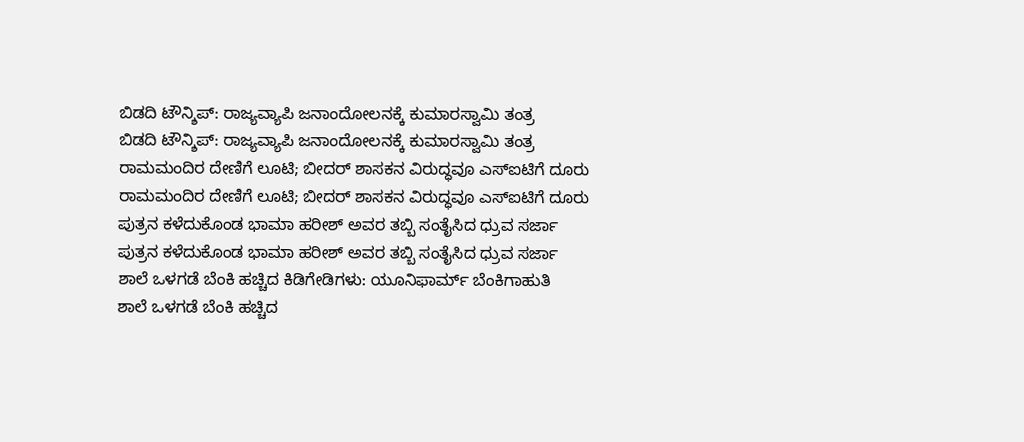ಬಿಡದಿ ಟೌನ್ಶಿಪ್: ರಾಜ್ಯವ್ಯಾಪಿ ಜನಾಂದೋಲನಕ್ಕೆ ಕುಮಾರಸ್ವಾಮಿ ತಂತ್ರ
ಬಿಡದಿ ಟೌನ್ಶಿಪ್: ರಾಜ್ಯವ್ಯಾಪಿ ಜನಾಂದೋಲನಕ್ಕೆ ಕುಮಾರಸ್ವಾಮಿ ತಂತ್ರ
ರಾಮಮಂದಿರ ದೇಣಿಗೆ ಲೂಟಿ; ಬೀದರ್ ಶಾಸಕನ ವಿರುದ್ಧವೂ ಎಸ್ಐಟಿಗೆ ದೂರು
ರಾಮಮಂದಿರ ದೇಣಿಗೆ ಲೂಟಿ; ಬೀದರ್ ಶಾಸಕನ ವಿರುದ್ಧವೂ ಎಸ್ಐಟಿಗೆ ದೂರು
ಪುತ್ರನ ಕಳೆದುಕೊಂಡ ಭಾಮಾ ಹರೀಶ್ ಅವರ ತಬ್ಬಿ ಸಂತೈಸಿದ ಧ್ರುವ ಸರ್ಜಾ
ಪುತ್ರನ ಕಳೆದುಕೊಂಡ ಭಾಮಾ ಹರೀಶ್ ಅವರ ತಬ್ಬಿ ಸಂತೈಸಿದ ಧ್ರುವ ಸರ್ಜಾ
ಶಾಲೆ ಒಳಗಡೆ ಬೆಂಕಿ ಹಚ್ಚಿದ ಕಿಡಿಗೇಡಿಗಳು: ಯೂನಿಫಾರ್ಮ್ ಬೆಂಕಿಗಾಹುತಿ
ಶಾಲೆ ಒಳಗಡೆ ಬೆಂಕಿ ಹಚ್ಚಿದ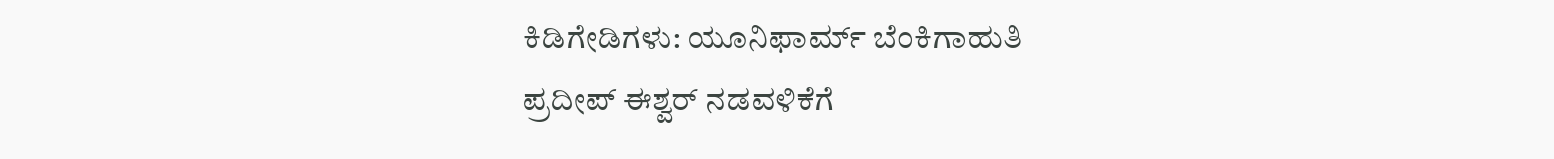ಕಿಡಿಗೇಡಿಗಳು: ಯೂನಿಫಾರ್ಮ್ ಬೆಂಕಿಗಾಹುತಿ
ಪ್ರದೀಪ್ ಈಶ್ವರ್ ನಡವಳಿಕೆಗೆ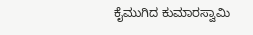ಕೈಮುಗಿದ ಕುಮಾರಸ್ವಾಮಿ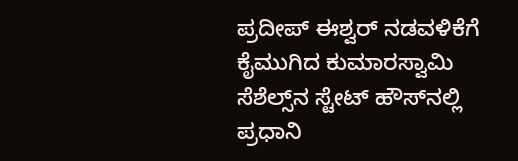ಪ್ರದೀಪ್ ಈಶ್ವರ್ ನಡವಳಿಕೆಗೆ ಕೈಮುಗಿದ ಕುಮಾರಸ್ವಾಮಿ
ಸೆಶೆಲ್ಸ್‌ನ ಸ್ಟೇಟ್ ಹೌಸ್‌ನಲ್ಲಿ ಪ್ರಧಾನಿ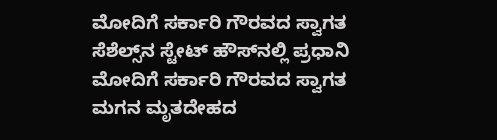ಮೋದಿಗೆ ಸರ್ಕಾರಿ ಗೌರವದ ಸ್ವಾಗತ
ಸೆಶೆಲ್ಸ್‌ನ ಸ್ಟೇಟ್ ಹೌಸ್‌ನಲ್ಲಿ ಪ್ರಧಾನಿ ಮೋದಿಗೆ ಸರ್ಕಾರಿ ಗೌರವದ ಸ್ವಾಗತ
ಮಗನ ಮೃತದೇಹದ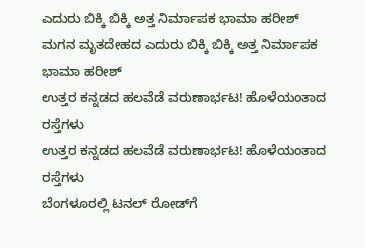ಎದುರು ಬಿಕ್ಕಿ ಬಿಕ್ಕಿ ಅತ್ತ ನಿರ್ಮಾಪಕ ಭಾಮಾ ಹರೀಶ್
ಮಗನ ಮೃತದೇಹದ ಎದುರು ಬಿಕ್ಕಿ ಬಿಕ್ಕಿ ಅತ್ತ ನಿರ್ಮಾಪಕ ಭಾಮಾ ಹರೀಶ್
ಉತ್ತರ ಕನ್ನಡದ ಹಲವೆಡೆ ವರುಣಾರ್ಭಟ! ಹೊಳೆಯಂತಾದ ರಸ್ತೆಗಳು
ಉತ್ತರ ಕನ್ನಡದ ಹಲವೆಡೆ ವರುಣಾರ್ಭಟ! ಹೊಳೆಯಂತಾದ ರಸ್ತೆಗಳು
ಬೆಂಗಳೂರಲ್ಲಿ ಟನಲ್ ರೋಡ್‌ಗೆ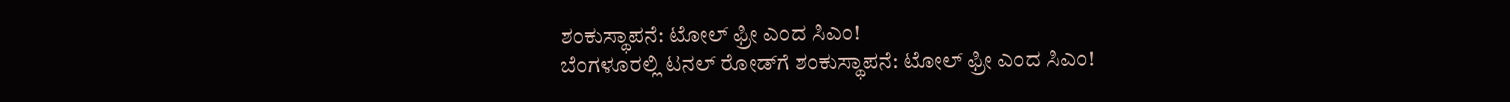ಶಂಕುಸ್ಥಾಪನೆ: ಟೋಲ್ ಫ್ರೀ ಎಂದ ಸಿಎಂ!
ಬೆಂಗಳೂರಲ್ಲಿ ಟನಲ್ ರೋಡ್‌ಗೆ ಶಂಕುಸ್ಥಾಪನೆ: ಟೋಲ್ ಫ್ರೀ ಎಂದ ಸಿಎಂ!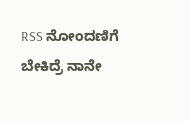RSS ನೋಂದಣಿಗೆ ಬೇಕಿದ್ರೆ ನಾನೇ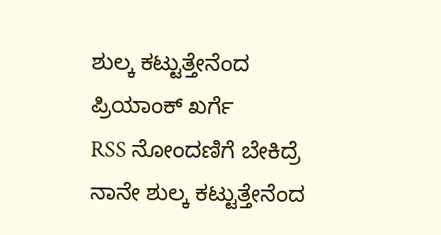ಶುಲ್ಕ ಕಟ್ಟುತ್ತೇನೆಂದ ಪ್ರಿಯಾಂಕ್ ಖರ್ಗೆ
RSS ನೋಂದಣಿಗೆ ಬೇಕಿದ್ರೆ ನಾನೇ ಶುಲ್ಕ ಕಟ್ಟುತ್ತೇನೆಂದ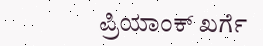ಪ್ರಿಯಾಂಕ್ ಖರ್ಗೆ